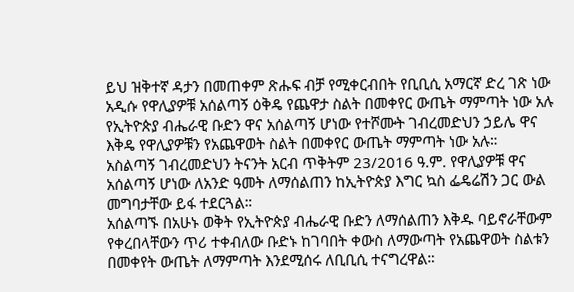ይህ ዝቅተኛ ዳታን በመጠቀም ጽሑፍ ብቻ የሚቀርብበት የቢቢሲ አማርኛ ድረ ገጽ ነው
አዲሱ የዋሊያዎቹ አሰልጣኝ ዕቅዴ የጨዋታ ስልት በመቀየር ውጤት ማምጣት ነው አሉ
የኢትዮጵያ ብሔራዊ ቡድን ዋና አሰልጣኝ ሆነው የተሾሙት ገብረመድህን ኃይሌ ዋና እቅዴ የዋሊያዎቹን የአጨዋወት ስልት በመቀየር ውጤት ማምጣት ነው አሉ።
አስልጣኝ ገብረመድህን ትናንት አርብ ጥቅትም 23/2016 ዓ.ም. የዋሊያዎቹ ዋና አሰልጣኝ ሆነው ለአንድ ዓመት ለማሰልጠን ከኢትዮጵያ እግር ኳስ ፌዴሬሽን ጋር ውል መግባታቸው ይፋ ተደርጓል።
አሰልጣኙ በአሁኑ ወቅት የኢትዮጵያ ብሔራዊ ቡድን ለማሰልጠን እቅዱ ባይኖራቸውም የቀረበላቸውን ጥሪ ተቀብለው ቡድኑ ከገባበት ቀውስ ለማውጣት የአጨዋወት ስልቱን በመቀየት ውጤት ለማምጣት እንደሚሰሩ ለቢቢሲ ተናግረዋል።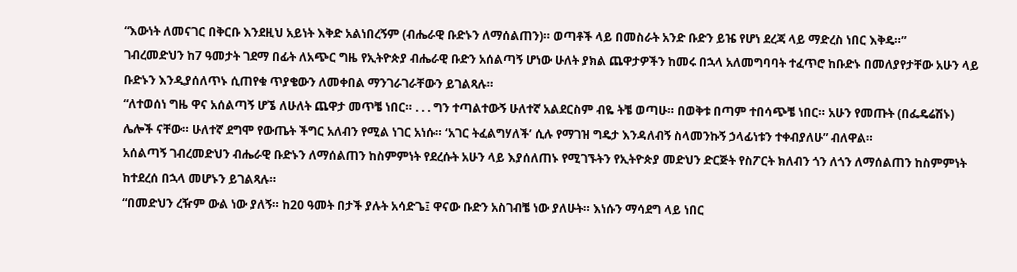“እውነት ለመናገር በቅርቡ እንደዚህ አይነት እቅድ አልነበረኝም (ብሔራዊ ቡድኑን ለማሰልጠን)። ወጣቶች ላይ በመስራት አንድ ቡድን ይዤ የሆነ ደረጃ ላይ ማድረስ ነበር እቅዴ።”
ገብረመድህን ከ7 ዓመታት ገደማ በፊት ለአጭር ግዜ የኢትዮጵያ ብሔራዊ ቡድን አሰልጣኝ ሆነው ሁለት ያክል ጨዋታዎችን ከመሩ በኋላ አለመግባባት ተፈጥሮ ከቡድኑ በመለያየታቸው አሁን ላይ ቡድኑን እንዲያሰለጥኑ ሲጠየቁ ጥያቄውን ለመቀበል ማንገራገራቸውን ይገልጻሉ።
“ለተወሰነ ግዜ ዋና አሰልጣኝ ሆኜ ለሁለት ጨዋታ መጥቼ ነበር። . . . ግን ተጣልተውኝ ሁለተኛ አልደርስም ብዬ ትቼ ወጣሁ። በወቅቱ በጣም ተበሳጭቼ ነበር። አሁን የመጡት (በፌዴሬሽኑ) ሌሎች ናቸው። ሁለተኛ ደግሞ የውጤት ችግር አለብን የሚል ነገር አነሱ። ‘አገር ትፈልግሃለች’ ሲሉ የማገዝ ግዴታ እንዳለብኝ ስላመንኩኝ ኃላፊነቱን ተቀብያለሁ” ብለዋል።
አሰልጣኝ ገብረመድህን ብሔራዊ ቡድኑን ለማሰልጠን ከስምምነት የደረሱት አሁን ላይ እያሰለጠኑ የሚገኙትን የኢትዮጵያ መድህን ድርጅት የስፖርት ክለብን ጎን ለጎን ለማሰልጠን ከስምምነት ከተደረሰ በኋላ መሆኑን ይገልጻሉ።
“በመድህን ረዥም ውል ነው ያለኝ። ከ20 ዓመት በታች ያሉት አሳድጌ፤ ዋናው ቡድን አስገብቼ ነው ያለሁት። እነሱን ማሳደግ ላይ ነበር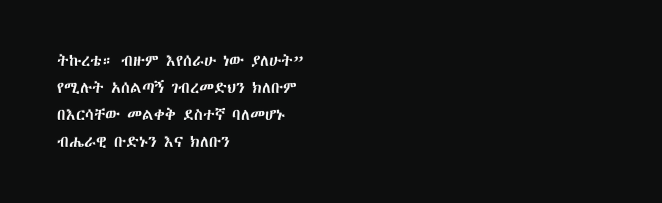ትኩረቴ። ብዙም እየሰራሁ ነው ያለሁት” የሚሉት አሰልጣኝ ገብረመድህን ክለቡም በእርሳቸው መልቀቅ ደስተኛ ባለመሆኑ ብሔራዊ ቡድኑን እና ክለቡን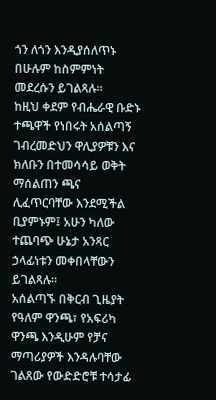ጎን ለጎን እንዲያሰለጥኑ በሁሉም ከስምምነት መደረሱን ይገልጻሉ።
ከዚህ ቀደም የብሔራዊ ቡድኑ ተጫዋች የነበሩት አሰልጣኝ ገብረመድህን ዋሊያዎቹን እና ክለቡን በተመሳሳይ ወቅት ማሰልጠን ጫና ሊፈጥርባቸው እንደሚችል ቢያምኑም፤ አሁን ካለው ተጨባጭ ሁኔታ አንጻር ኃላፊነቱን መቀበላቸውን ይገልጻሉ።
አሰልጣኙ በቅርብ ጊዜያት የዓለም ዋንጫ፣ የአፍሪካ ዋንጫ እንዲሁም የቻና ማጣሪያዎች እንዳሉባቸው ገልጸው የውድድሮቹ ተሳታፊ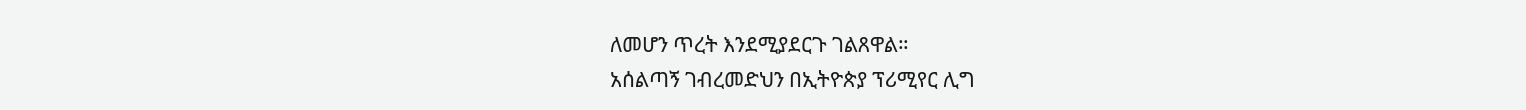ለመሆን ጥረት እንደሚያደርጉ ገልጸዋል።
አሰልጣኝ ገብረመድህን በኢትዮጵያ ፕሪሚየር ሊግ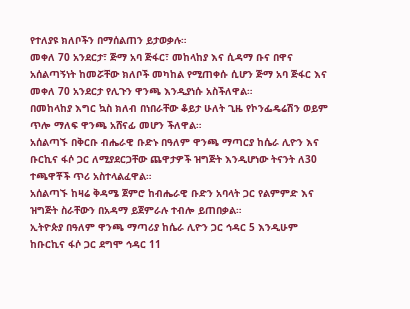የተለያዩ ክለቦችን በማሰልጠን ይታወቃሉ።
መቀለ 70 አንደርታ፣ ጅማ አባ ጅፋር፣ መከላከያ እና ሲዳማ ቡና በዋና አሰልጣኝነት ከመሯቸው ክለቦች መካከል የሚጠቀሱ ሲሆን ጅማ አባ ጅፋር እና መቀለ 70 አንደርታ የሊጉን ዋንጫ እንዲያነሱ አስችለዋል።
በመከላከያ እግር ኳስ ክለብ በነበራቸው ቆይታ ሁለት ጊዜ የኮንፌዴሬሽን ወይም ጥሎ ማለፍ ዋንጫ አሸናፊ መሆን ችለዋል።
አሰልጣኙ በቅርቡ ብሔራዊ ቡድኑ በዓለም ዋንጫ ማጣርያ ከሴራ ሊዮን እና ቡርኪና ፋሶ ጋር ለሚያደርጋቸው ጨዋታዎች ዝግጅት እንዲሆነው ትናንት ለ30 ተጫዋቾች ጥሪ አስተላልፈዋል።
አሰልጣኙ ከዛሬ ቅዳሜ ጀምሮ ከብሔራዊ ቡድን አባላት ጋር የልምምድ እና ዝግጅት ስራቸውን በአዳማ ይጀምራሉ ተብሎ ይጠበቃል።
ኢትዮጵያ በዓለም ዋንጫ ማጣሪያ ከሴራ ሊዮን ጋር ኅዳር 5 እንዲሁም ከቡርኪና ፋሶ ጋር ደግሞ ኅዳር 11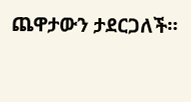ጨዋታውን ታደርጋለች።